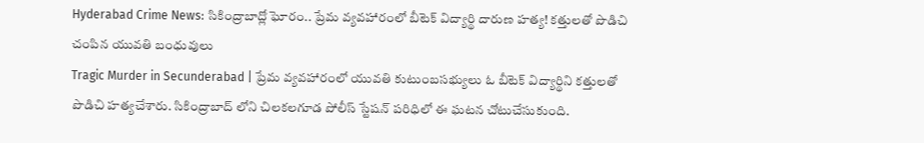Hyderabad Crime News: సికింద్రాబాద్లో ఘోరం.. ప్రేమ వ్యవహారంలో బీటెక్ విద్యార్థి దారుణ హత్య! కత్తులతో పొడిచి చంపిన యువతి బంధువులు
Tragic Murder in Secunderabad | ప్రేమ వ్యవహారంలో యువతి కుటుంబసభ్యులు ఓ బీటెక్ విద్యార్థిని కత్తులతో పొడిచి హత్యచేశారు. సికింద్రాబాద్ లోని చిలకలగూడ పోలీస్ స్టేషన్ పరిధిలో ఈ ఘటన చోటుచేసుకుంది.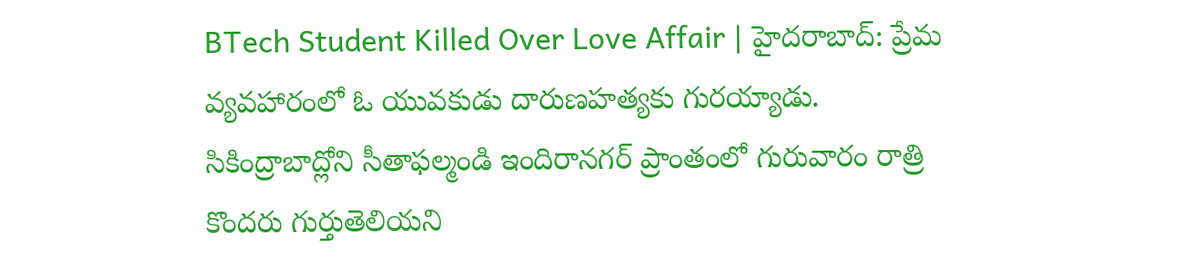BTech Student Killed Over Love Affair | హైదరాబాద్: ప్రేమ వ్యవహారంలో ఓ యువకుడు దారుణహత్యకు గురయ్యాడు. సికింద్రాబాద్లోని సీతాఫల్మండి ఇందిరానగర్ ప్రాంతంలో గురువారం రాత్రి కొందరు గుర్తుతెలియని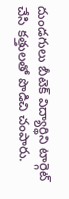దుండగులు బీటెక్ విద్యార్థిని టార్గెట్ చేసి కత్తులతో పొడిచి చంపారు.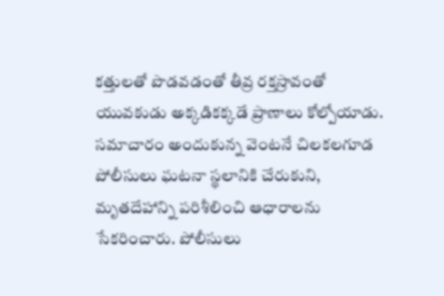కత్తులతో పొడవడంతో తీవ్ర రక్తస్రావంతో యువకుడు అక్కడికక్కడే ప్రాణాలు కోల్పోయాడు. సమాచారం అందుకున్న వెంటనే చిలకలగూడ పోలీసులు ఘటనా స్థలానికి చేరుకుని, మృతదేహాన్ని పరిశీలించి ఆధారాలను సేకరించారు. పోలీసులు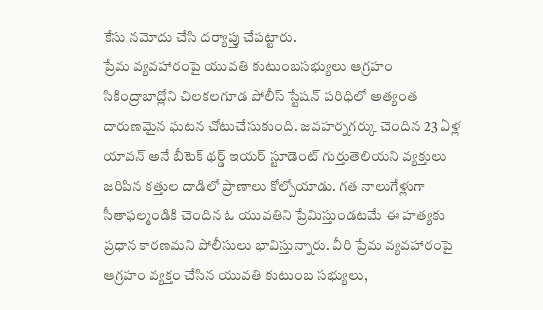కేసు నమోదు చేసి దర్యాప్తు చేపట్టారు.
ప్రేమ వ్యవహారంపై యువతి కుటుంబసభ్యులు ఆగ్రహం
సికింద్రాబాద్లోని చిలకలగూడ పోలీస్ స్టేషన్ పరిధిలో అత్యంత దారుణమైన ఘటన చోటుచేసుకుంది. జవహర్నగర్కు చెందిన 23 ఏళ్ల యావన్ అనే బీటెక్ థర్డ్ ఇయర్ స్టూడెంట్ గుర్తుతెలియని వ్యక్తులు జరిపిన కత్తుల దాడిలో ప్రాణాలు కోల్పోయాడు. గత నాలుగేళ్లుగా సీతాఫల్మండికి చెందిన ఓ యువతిని ప్రేమిస్తుండటమే ఈ హత్యకు ప్రధాన కారణమని పోలీసులు భావిస్తున్నారు. వీరి ప్రేమ వ్యవహారంపై ఆగ్రహం వ్యక్తం చేసిన యువతి కుటుంబ సభ్యులు,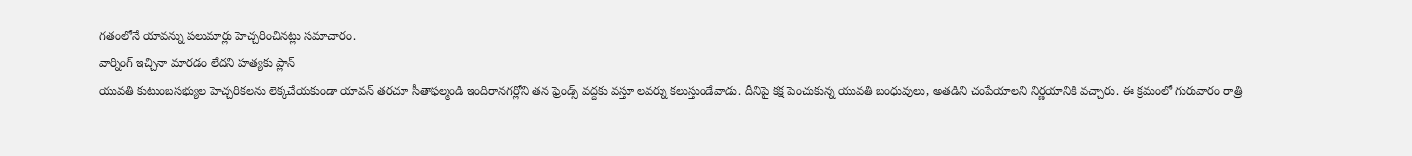గతంలోనే యావన్ను పలుమార్లు హెచ్చరించినట్లు సమాచారం.
వార్నింగ్ ఇచ్చినా మారడం లేదని హత్యకు ప్లాన్
యువతి కుటుంబసభ్యుల హెచ్చరికలను లెక్కచేయకుండా యావన్ తరచూ సీతాఫల్మండి ఇందిరానగర్లోని తన ఫ్రెండ్స్ వద్దకు వస్తూ లవర్ను కలుస్తుండేవాడు. దీనిపై కక్ష పెంచుకున్న యువతి బంధువులు, అతడిని చంపేయాలని నిర్ణయానికి వచ్చారు. ఈ క్రమంలో గురువారం రాత్రి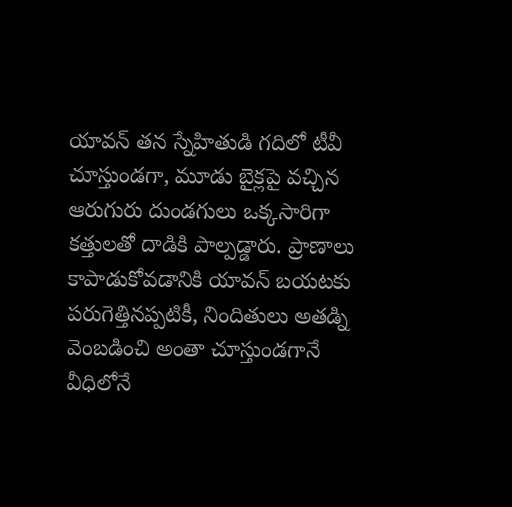యావన్ తన స్నేహితుడి గదిలో టీవీ చూస్తుండగా, మూడు బైక్లపై వచ్చిన ఆరుగురు దుండగులు ఒక్కసారిగా కత్తులతో దాడికి పాల్పడ్డారు. ప్రాణాలు కాపాడుకోవడానికి యావన్ బయటకు పరుగెత్తినప్పటికీ, నిందితులు అతడ్ని వెంబడించి అంతా చూస్తుండగానే వీధిలోనే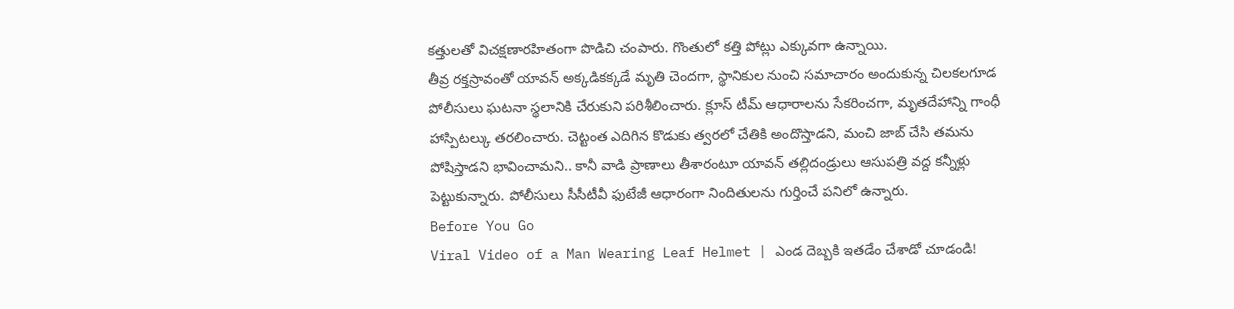కత్తులతో విచక్షణారహితంగా పొడిచి చంపారు. గొంతులో కత్తి పోట్లు ఎక్కువగా ఉన్నాయి.
తీవ్ర రక్తస్రావంతో యావన్ అక్కడికక్కడే మృతి చెందగా, స్థానికుల నుంచి సమాచారం అందుకున్న చిలకలగూడ పోలీసులు ఘటనా స్థలానికి చేరుకుని పరిశీలించారు. క్లూస్ టీమ్ ఆధారాలను సేకరించగా, మృతదేహాన్ని గాంధీ హాస్పిటల్కు తరలించారు. చెట్టంత ఎదిగిన కొడుకు త్వరలో చేతికి అందొస్తాడని, మంచి జాబ్ చేసి తమను పోషిస్తాడని భావించామని.. కానీ వాడి ప్రాణాలు తీశారంటూ యావన్ తల్లిదండ్రులు ఆసుపత్రి వద్ద కన్నీళ్లు పెట్టుకున్నారు. పోలీసులు సీసీటీవీ ఫుటేజీ ఆధారంగా నిందితులను గుర్తించే పనిలో ఉన్నారు.
Before You Go
Viral Video of a Man Wearing Leaf Helmet | ఎండ దెబ్బకి ఇతడేం చేశాడో చూడండి!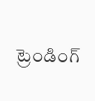ట్రెండింగ్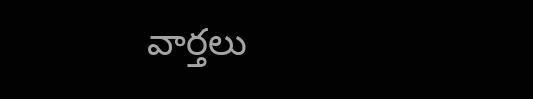వార్తలు